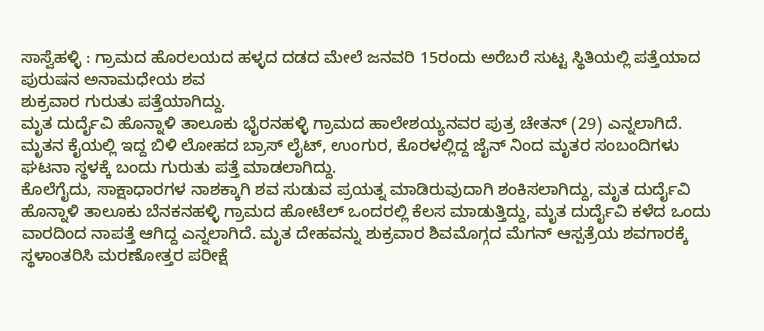ಸಾಸ್ವೆಹಳ್ಳಿ : ಗ್ರಾಮದ ಹೊರಲಯದ ಹಳ್ಳದ ದಡದ ಮೇಲೆ ಜನವರಿ 15ರಂದು ಅರೆಬರೆ ಸುಟ್ಟ ಸ್ಥಿತಿಯಲ್ಲಿ ಪತ್ತೆಯಾದ ಪುರುಷನ ಅನಾಮಧೇಯ ಶವ
ಶುಕ್ರವಾರ ಗುರುತು ಪತ್ತೆಯಾಗಿದ್ದು.
ಮೃತ ದುರ್ದೈವಿ ಹೊನ್ನಾಳಿ ತಾಲೂಕು ಭೈರನಹಳ್ಳಿ ಗ್ರಾಮದ ಹಾಲೇಶಯ್ಯನವರ ಪುತ್ರ ಚೇತನ್ (29) ಎನ್ನಲಾಗಿದೆ.
ಮೃತನ ಕೈಯಲ್ಲಿ ಇದ್ದ ಬಿಳಿ ಲೋಹದ ಬ್ರಾಸ್ ಲೈಟ್, ಉಂಗುರ, ಕೊರಳಲ್ಲಿದ್ದ ಜೈನ್ ನಿಂದ ಮೃತರ ಸಂಬಂದಿಗಳು ಘಟನಾ ಸ್ಥಳಕ್ಕೆ ಬಂದು ಗುರುತು ಪತ್ತೆ ಮಾಡಲಾಗಿದ್ದು.
ಕೊಲೆಗೈದು, ಸಾಕ್ಷಾಧಾರಗಳ ನಾಶಕ್ಕಾಗಿ ಶವ ಸುಡುವ ಪ್ರಯತ್ನ ಮಾಡಿರುವುದಾಗಿ ಶಂಕಿಸಲಾಗಿದ್ದು, ಮೃತ ದುರ್ದೈವಿ ಹೊನ್ನಾಳಿ ತಾಲೂಕು ಬೆನಕನಹಳ್ಳಿ ಗ್ರಾಮದ ಹೋಟೆಲ್ ಒಂದರಲ್ಲಿ ಕೆಲಸ ಮಾಡುತ್ತಿದ್ದು, ಮೃತ ದುರ್ದೈವಿ ಕಳೆದ ಒಂದು ವಾರದಿಂದ ನಾಪತ್ತೆ ಆಗಿದ್ದ ಎನ್ನಲಾಗಿದೆ. ಮೃತ ದೇಹವನ್ನು ಶುಕ್ರವಾರ ಶಿವಮೊಗ್ಗದ ಮೆಗನ್ ಆಸ್ಪತ್ರೆಯ ಶವಗಾರಕ್ಕೆ ಸ್ಥಳಾಂತರಿಸಿ ಮರಣೋತ್ತರ ಪರೀಕ್ಷೆ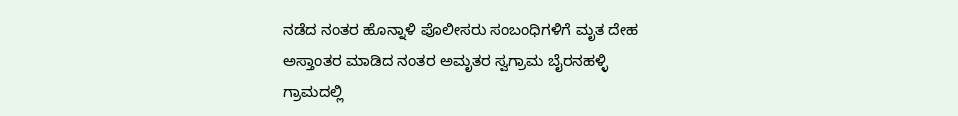ನಡೆದ ನಂತರ ಹೊನ್ನಾಳಿ ಪೊಲೀಸರು ಸಂಬಂಧಿಗಳಿಗೆ ಮೃತ ದೇಹ ಅಸ್ತಾಂತರ ಮಾಡಿದ ನಂತರ ಅಮೃತರ ಸ್ವಗ್ರಾಮ ಬೈರನಹಳ್ಳಿ ಗ್ರಾಮದಲ್ಲಿ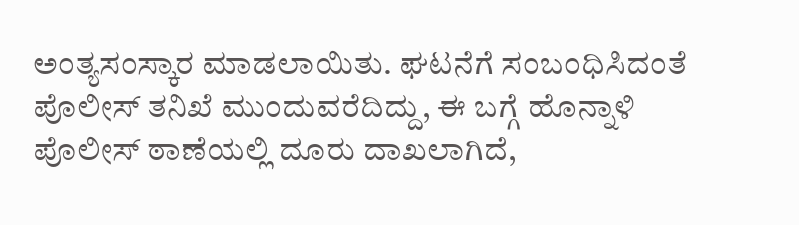ಅಂತ್ಯಸಂಸ್ಕಾರ ಮಾಡಲಾಯಿತು. ಘಟನೆಗೆ ಸಂಬಂಧಿಸಿದಂತೆ ಪೊಲೀಸ್ ತನಿಖೆ ಮುಂದುವರೆದಿದ್ದು, ಈ ಬಗ್ಗೆ ಹೊನ್ನಾಳಿ ಪೊಲೀಸ್ ಠಾಣೆಯಲ್ಲಿ ದೂರು ದಾಖಲಾಗಿದೆ,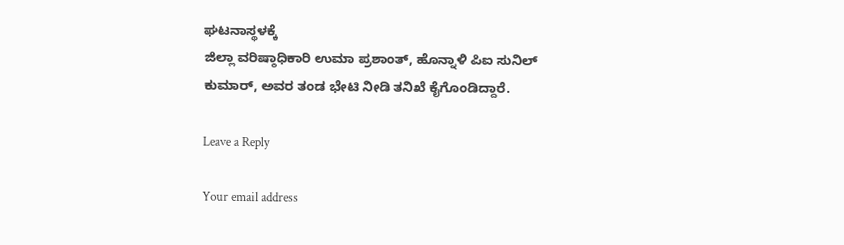ಘಟನಾಸ್ಥಳಕ್ಕೆ
ಜಿಲ್ಲಾ ವರಿಷ್ಠಾಧಿಕಾರಿ ಉಮಾ ಪ್ರಶಾಂತ್, ಹೊನ್ನಾಳಿ ಪಿಐ ಸುನಿಲ್ ಕುಮಾರ್, ಅವರ ತಂಡ ಭೇಟಿ ನೀಡಿ ತನಿಖೆ ಕೈಗೊಂಡಿದ್ದಾರೆ.

Leave a Reply

Your email address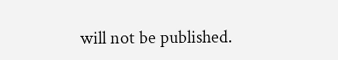will not be published.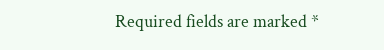Required fields are marked *